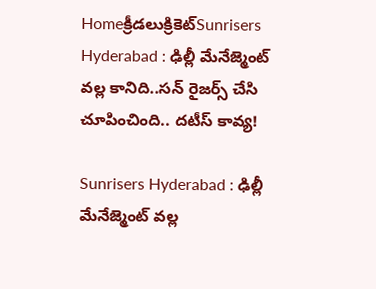Homeక్రీడలుక్రికెట్‌Sunrisers Hyderabad : ఢిల్లీ మేనేజ్మెంట్ వల్ల కానిది..సన్ రైజర్స్ చేసి చూపించింది.. దటీస్ కావ్య!

Sunrisers Hyderabad : ఢిల్లీ మేనేజ్మెంట్ వల్ల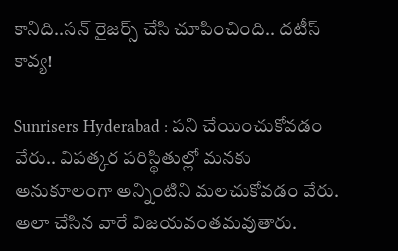కానిది..సన్ రైజర్స్ చేసి చూపించింది.. దటీస్ కావ్య!

Sunrisers Hyderabad : పని చేయించుకోవడం వేరు.. విపత్కర పరిస్థితుల్లో మనకు అనుకూలంగా అన్నింటిని మలచుకోవడం వేరు. అలా చేసిన వారే విజయవంతమవుతారు.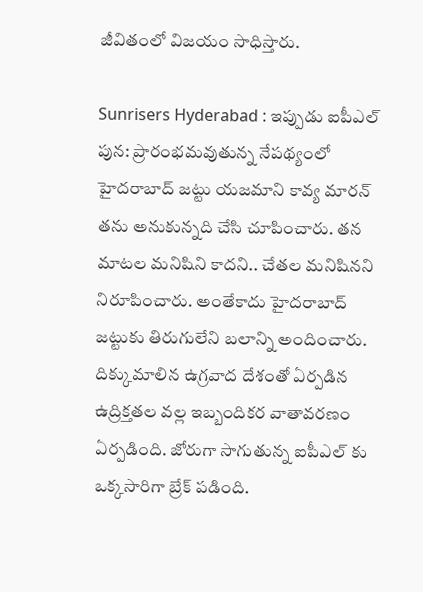జీవితంలో విజయం సాధిస్తారు.

Sunrisers Hyderabad : ఇప్పుడు ఐపీఎల్ పున: ప్రారంభమవుతున్న నేపథ్యంలో హైదరాబాద్ జట్టు యజమాని కావ్య మారన్ తను అనుకున్నది చేసి చూపించారు. తన మాటల మనిషిని కాదని.. చేతల మనిషినని నిరూపించారు. అంతేకాదు హైదరాబాద్ జట్టుకు తిరుగులేని బలాన్ని అందించారు. దిక్కుమాలిన ఉగ్రవాద దేశంతో ఏర్పడిన ఉద్రిక్తతల వల్ల ఇబ్బందికర వాతావరణం ఏర్పడింది. జోరుగా సాగుతున్న ఐపీఎల్ కు ఒక్కసారిగా బ్రేక్ పడింది.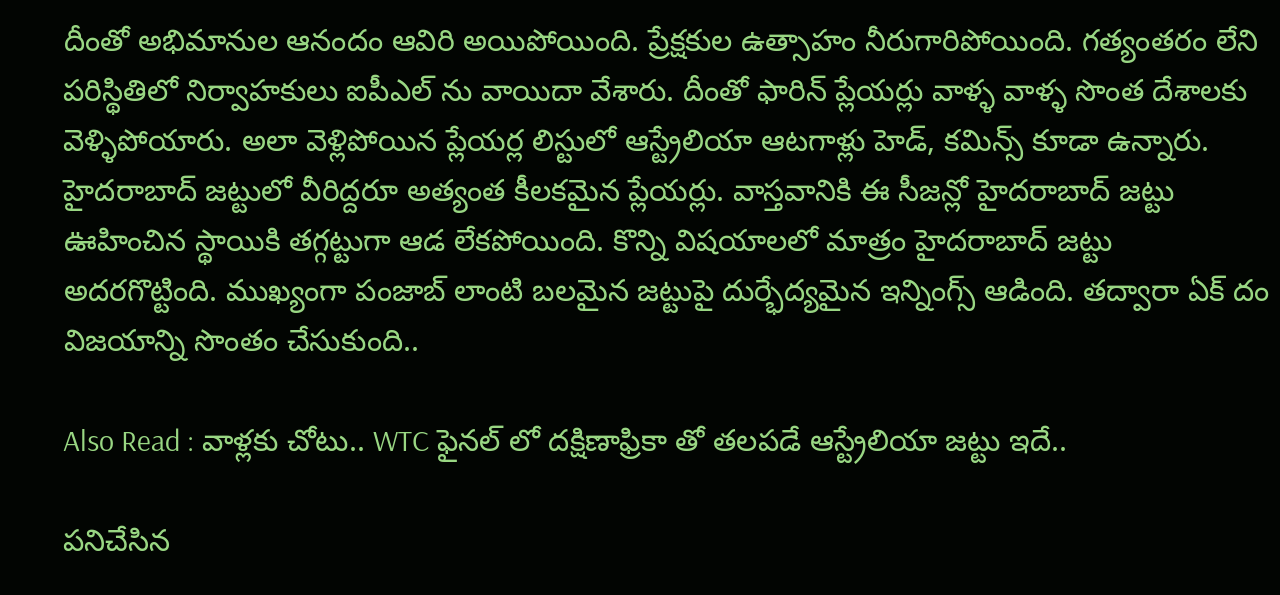దీంతో అభిమానుల ఆనందం ఆవిరి అయిపోయింది. ప్రేక్షకుల ఉత్సాహం నీరుగారిపోయింది. గత్యంతరం లేని పరిస్థితిలో నిర్వాహకులు ఐపీఎల్ ను వాయిదా వేశారు. దీంతో ఫారిన్ ప్లేయర్లు వాళ్ళ వాళ్ళ సొంత దేశాలకు వెళ్ళిపోయారు. అలా వెళ్లిపోయిన ప్లేయర్ల లిస్టులో ఆస్ట్రేలియా ఆటగాళ్లు హెడ్, కమిన్స్ కూడా ఉన్నారు. హైదరాబాద్ జట్టులో వీరిద్దరూ అత్యంత కీలకమైన ప్లేయర్లు. వాస్తవానికి ఈ సీజన్లో హైదరాబాద్ జట్టు ఊహించిన స్థాయికి తగ్గట్టుగా ఆడ లేకపోయింది. కొన్ని విషయాలలో మాత్రం హైదరాబాద్ జట్టు అదరగొట్టింది. ముఖ్యంగా పంజాబ్ లాంటి బలమైన జట్టుపై దుర్భేద్యమైన ఇన్నింగ్స్ ఆడింది. తద్వారా ఏక్ దం విజయాన్ని సొంతం చేసుకుంది..

Also Read : వాళ్లకు చోటు.. WTC ఫైనల్ లో దక్షిణాఫ్రికా తో తలపడే ఆస్ట్రేలియా జట్టు ఇదే..

పనిచేసిన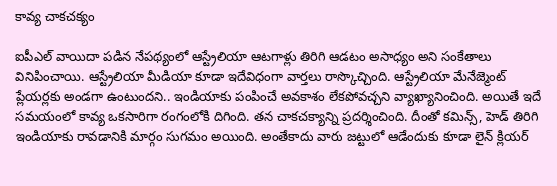కావ్య చాకచక్యం

ఐపీఎల్ వాయిదా పడిన నేపథ్యంలో ఆస్ట్రేలియా ఆటగాళ్లు తిరిగి ఆడటం అసాధ్యం అని సంకేతాలు వినిపించాయి. ఆస్ట్రేలియా మీడియా కూడా ఇదేవిధంగా వార్తలు రాస్కొచ్చింది. ఆస్ట్రేలియా మేనేజ్మెంట్ ప్లేయర్లకు అండగా ఉంటుందని.. ఇండియాకు పంపించే అవకాశం లేకపోవచ్చని వ్యాఖ్యానించింది. అయితే ఇదే సమయంలో కావ్య ఒకసారిగా రంగంలోకి దిగింది. తన చాకచక్యాన్ని ప్రదర్శించింది. దీంతో కమిన్స్, హెడ్ తిరిగి ఇండియాకు రావడానికి మార్గం సుగమం అయింది. అంతేకాదు వారు జట్టులో ఆడేందుకు కూడా లైన్ క్లియర్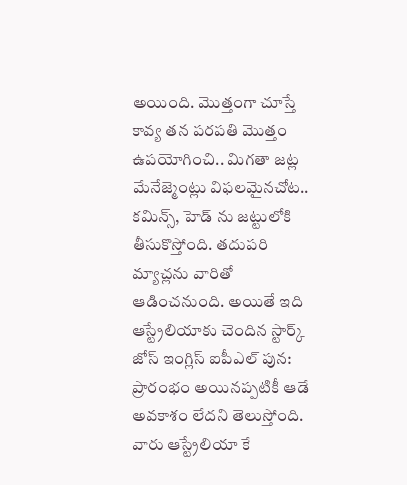అయింది. మొత్తంగా చూస్తే కావ్య తన పరపతి మొత్తం ఉపయోగించి.. మిగతా జట్ల మేనేజ్మెంట్లు విఫలమైనచోట.. కమిన్స్, హెడ్ ను జట్టులోకి తీసుకొస్తోంది. తదుపరి మ్యాచ్లను వారితో ఆడించనుంది. అయితే ఇది ఆస్ట్రేలియాకు చెందిన స్టార్క్ జోస్ ఇంగ్లిస్ ఐపీఎల్ పున: ప్రారంభం అయినప్పటికీ ఆడే అవకాశం లేదని తెలుస్తోంది. వారు ఆస్ట్రేలియా కే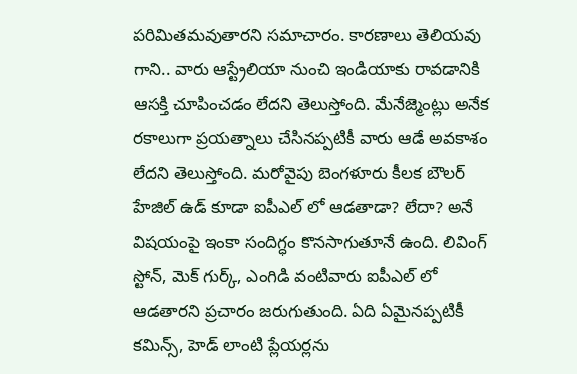పరిమితమవుతారని సమాచారం. కారణాలు తెలియవు గాని.. వారు ఆస్ట్రేలియా నుంచి ఇండియాకు రావడానికి ఆసక్తి చూపించడం లేదని తెలుస్తోంది. మేనేజ్మెంట్లు అనేక రకాలుగా ప్రయత్నాలు చేసినప్పటికీ వారు ఆడే అవకాశం లేదని తెలుస్తోంది. మరోవైపు బెంగళూరు కీలక బౌలర్ హేజిల్ ఉడ్ కూడా ఐపీఎల్ లో ఆడతాడా? లేదా? అనే విషయంపై ఇంకా సందిగ్ధం కొనసాగుతూనే ఉంది. లివింగ్ స్టోన్, మెక్ గుర్క్, ఎంగిడి వంటివారు ఐపీఎల్ లో ఆడతారని ప్రచారం జరుగుతుంది. ఏది ఏమైనప్పటికీ కమిన్స్, హెడ్ లాంటి ప్లేయర్లను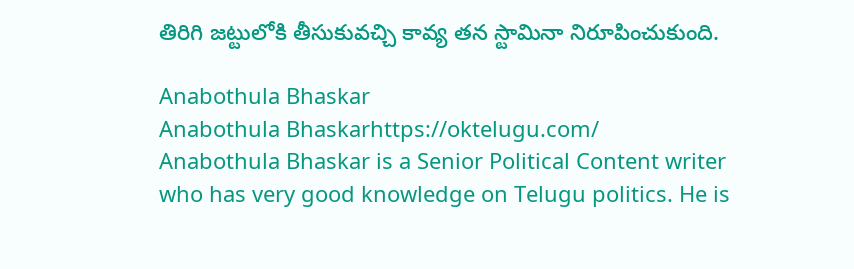తిరిగి జట్టులోకి తీసుకువచ్చి కావ్య తన స్టామినా నిరూపించుకుంది.

Anabothula Bhaskar
Anabothula Bhaskarhttps://oktelugu.com/
Anabothula Bhaskar is a Senior Political Content writer who has very good knowledge on Telugu politics. He is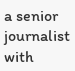a senior journalist with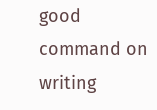good command on writing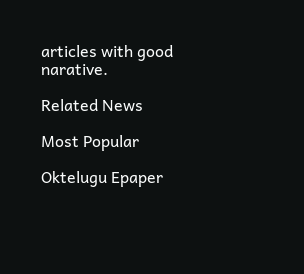articles with good narative.

Related News

Most Popular

Oktelugu Epaper